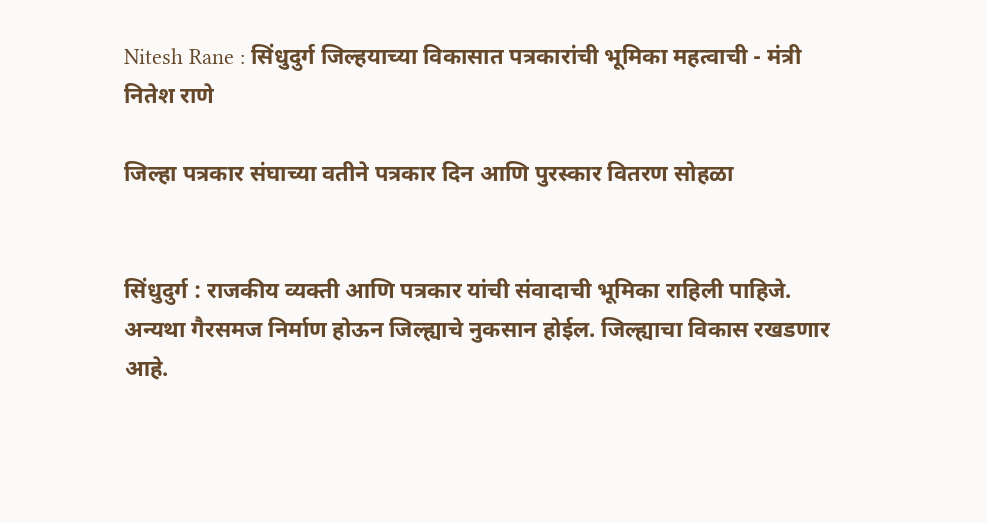Nitesh Rane : सिंधुदुर्ग जिल्हयाच्या विकासात पत्रकारांची भूमिका महत्वाची - मंत्री नितेश राणे

जिल्हा पत्रकार संघाच्या वतीने पत्रकार दिन आणि पुरस्कार वितरण सोहळा


सिंधुदुर्ग : राजकीय व्यक्ती आणि पत्रकार यांची संवादाची भूमिका राहिली पाहिजे. अन्यथा गैरसमज निर्माण होऊन जिल्ह्याचे नुकसान होईल. जिल्ह्याचा विकास रखडणार आहे.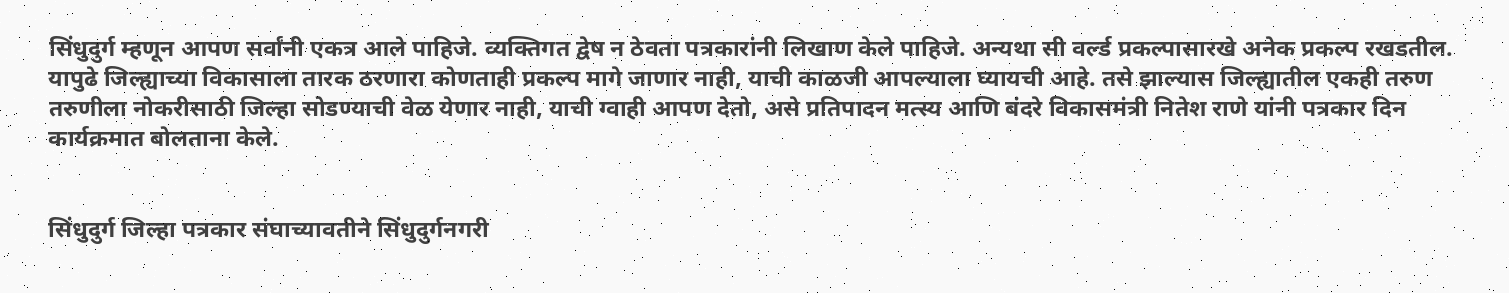सिंधुदुर्ग म्हणून आपण सर्वांनी एकत्र आले पाहिजे. व्यक्तिगत द्वेष न ठेवता पत्रकारांनी लिखाण केले पाहिजे. अन्यथा सी वर्ल्ड प्रकल्पासारखे अनेक प्रकल्प रखडतील. यापुढे जिल्ह्याच्या विकासाला तारक ठरणारा कोणताही प्रकल्प मागे जाणार नाही, याची काळजी आपल्याला घ्यायची आहे. तसे झाल्यास जिल्ह्यातील एकही तरुण तरुणीला नोकरीसाठी जिल्हा सोडण्याची वेळ येणार नाही, याची ग्वाही आपण देतो, असे प्रतिपादन मत्स्य आणि बंदरे विकासमंत्री नितेश राणे यांनी पत्रकार दिन कार्यक्रमात बोलताना केले.


सिंधुदुर्ग जिल्हा पत्रकार संघाच्यावतीने सिंधुदुर्गनगरी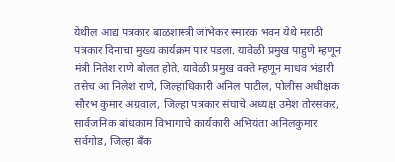येथील आद्य पत्रकार बाळशास्त्री जांभेकर स्मारक भवन येथे मराठी पत्रकार दिनाचा मुख्य कार्यक्रम पार पडला. यावेळी प्रमुख पाहुणे म्हणून मंत्री नितेश राणे बोलत होते. यावेळी प्रमुख वक्ते म्हणून माधव भंडारी तसेच आ निलेश राणे, जिल्हाधिकारी अनिल पाटील, पोलीस अधीक्षक सौरभ कुमार अग्रवाल, जिल्हा पत्रकार संघाचे अध्यक्ष उमेश तोरसकर, सार्वजनिक बांधकाम विभागाचे कार्यकारी अभियंता अनिलकुमार सर्वगोड, जिल्हा बँक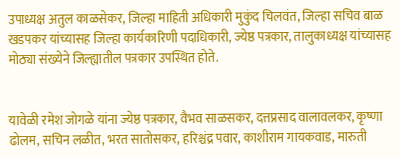उपाध्यक्ष अतुल काळसेकर, जिल्हा माहिती अधिकारी मुकुंद चिलवंत, जिल्हा सचिव बाळ खडपकर यांच्यासह जिल्हा कार्यकारिणी पदाधिकारी, ज्येष्ठ पत्रकार, तालुकाध्यक्ष यांच्यासह मोठ्या संख्येने जिल्ह्यातील पत्रकार उपस्थित होते.


यावेळी रमेश जोगळे यांना ज्येष्ठ पत्रकार, वैभव साळसकर, दत्तप्रसाद वालावलकर, कृष्णा ढोलम, सचिन लळीत, भरत सातोसकर, हरिश्चंद्र पवार, काशीराम गायकवाड, मारुती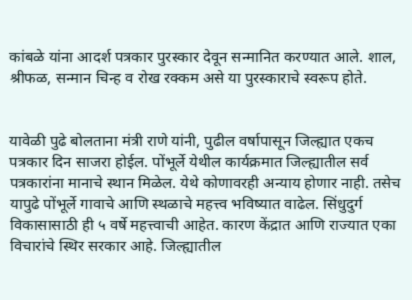कांबळे यांना आदर्श पत्रकार पुरस्कार देवून सन्मानित करण्यात आले. शाल, श्रीफळ, सन्मान चिन्ह व रोख रक्कम असे या पुरस्काराचे स्वरूप होते.


यावेळी पुढे बोलताना मंत्री राणे यांनी, पुढील वर्षापासून जिल्ह्यात एकच पत्रकार दिन साजरा होईल. पोंभूर्ले येथील कार्यक्रमात जिल्ह्यातील सर्व पत्रकारांना मानाचे स्थान मिळेल. येथे कोणावरही अन्याय होणार नाही. तसेच यापुढे पोंभूर्ले गावाचे आणि स्थळाचे महत्त्व भविष्यात वाढेल. सिंधुदुर्ग विकासासाठी ही ५ वर्षे महत्त्वाची आहेत. कारण केंद्रात आणि राज्यात एका विचारांचे स्थिर सरकार आहे. जिल्ह्यातील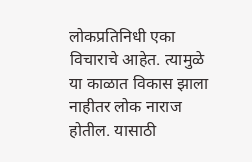लोकप्रतिनिधी एका विचाराचे आहेत. त्यामुळे या काळात विकास झाला नाहीतर लोक नाराज होतील. यासाठी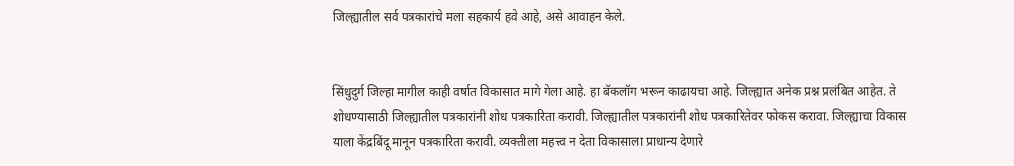जिल्ह्यातील सर्व पत्रकारांचे मला सहकार्य हवे आहे, असे आवाहन केले.


सिंधुदुर्ग जिल्हा मागील काही वर्षात विकासात मागे गेला आहे. हा बॅकलॉग भरून काढायचा आहे. जिल्ह्यात अनेक प्रश्न प्रलंबित आहेत. ते शोधण्यासाठी जिल्ह्यातील पत्रकारांनी शोध पत्रकारिता करावी. जिल्ह्यातील पत्रकारांनी शोध पत्रकारितेवर फोकस करावा. जिल्ह्याचा विकास याला केंद्रबिंदू मानून पत्रकारिता करावी. व्यक्तीला महत्त्व न देता विकासाला प्राधान्य देणारे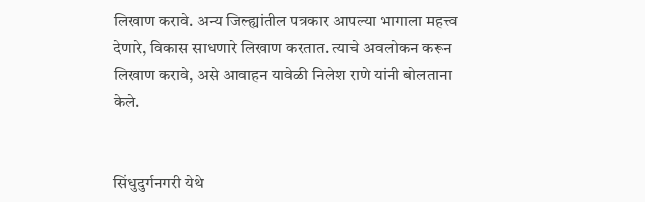लिखाण करावे. अन्य जिल्ह्यांतील पत्रकार आपल्या भागाला महत्त्व देणारे, विकास साधणारे लिखाण करतात. त्याचे अवलोकन करून लिखाण करावे, असे आवाहन यावेळी निलेश राणे यांनी बोलताना केले.


सिंधुदुर्गनगरी येथे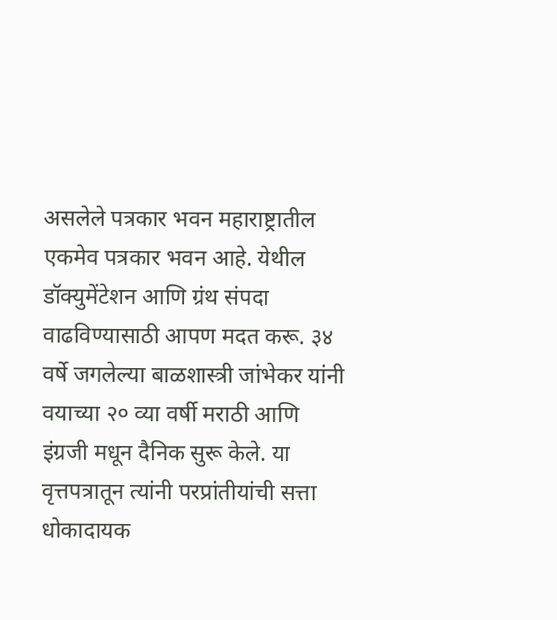असलेले पत्रकार भवन महाराष्ट्रातील एकमेव पत्रकार भवन आहे. येथील डॉक्युमेंटेशन आणि ग्रंथ संपदा वाढविण्यासाठी आपण मदत करू. ३४ वर्षे जगलेल्या बाळशास्त्री जांभेकर यांनी वयाच्या २० व्या वर्षी मराठी आणि इंग्रजी मधून दैनिक सुरू केले. या वृत्तपत्रातून त्यांनी परप्रांतीयांची सत्ता धोकादायक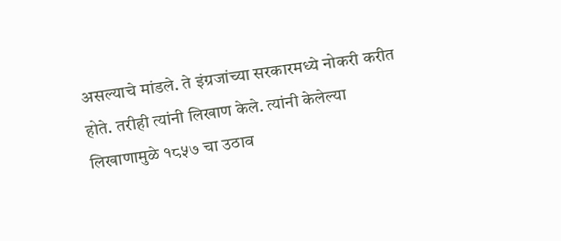असल्याचे मांडले. ते इंग्रजांच्या सरकारमध्ये नोकरी करीत होते. तरीही त्यांनी लिखाण केले. त्यांनी केलेल्या लिखाणामुळे १८५७ चा उठाव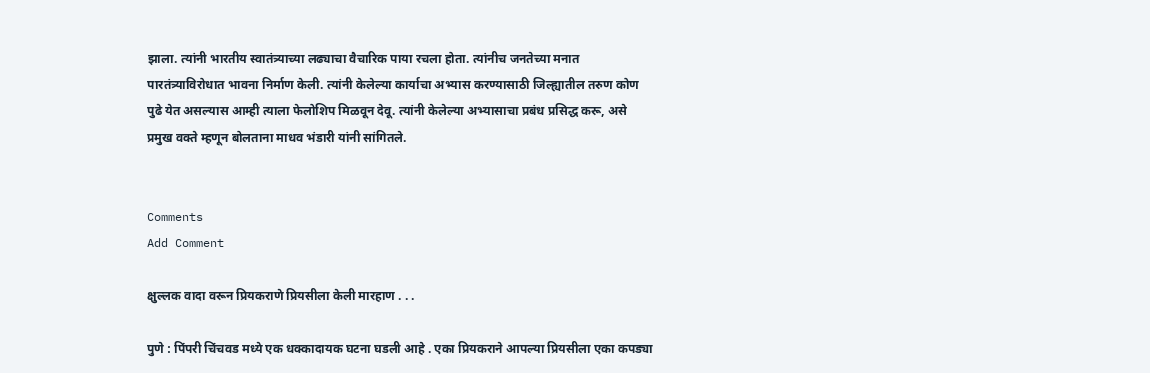झाला. त्यांनी भारतीय स्वातंत्र्याच्या लढ्याचा वैचारिक पाया रचला होता. त्यांनीच जनतेच्या मनात पारतंत्र्याविरोधात भावना निर्माण केली. त्यांनी केलेल्या कार्याचा अभ्यास करण्यासाठी जिल्ह्यातील तरुण कोण पुढे येत असल्यास आम्ही त्याला फेलोशिप मिळवून देवू. त्यांनी केलेल्या अभ्यासाचा प्रबंध प्रसिद्ध करू, असे प्रमुख वक्ते म्हणून बोलताना माधव भंडारी यांनी सांगितले.


Comments
Add Comment

क्षुल्लक वादा वरून प्रियकराणे प्रियसीला केली मारहाण . . .

पुणे : पिंपरी चिंचवड मध्ये एक धक्कादायक घटना घडली आहे . एका प्रियकराने आपल्या प्रियसीला एका कपड्या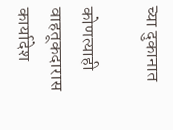च्या दुकानात

कोणत्याही वाहतूकदारास कार्यादेश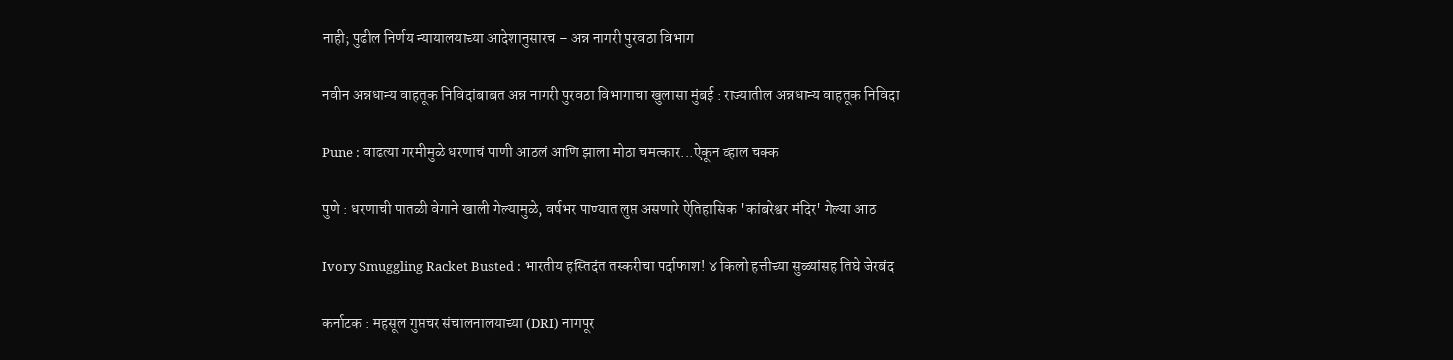नाही; पुढील निर्णय न्यायालयाच्या आदेशानुसारच – अन्न नागरी पुरवठा विभाग

नवीन अन्नधान्य वाहतूक निविदांबाबत अन्न नागरी पुरवठा विभागाचा खुलासा मुंबई : राज्यातील अन्नधान्य वाहतूक निविदा

Pune : वाढत्या गरमीमुळे धरणाचं पाणी आठलं आणि झाला मोठा चमत्कार...ऐकून व्हाल चक्क

पुणे : धरणाची पातळी वेगाने खाली गेल्यामुळे, वर्षभर पाण्यात लुप्त असणारे ऐतिहासिक 'कांबरेश्वर मंदिर' गेल्या आठ

Ivory Smuggling Racket Busted : भारतीय हस्तिदंत तस्करीचा पर्दाफाश! ४ किलो हत्तीच्या सुळ्यांसह तिघे जेरबंद

कर्नाटक : महसूल गुप्तचर संचालनालयाच्या (DRI) नागपूर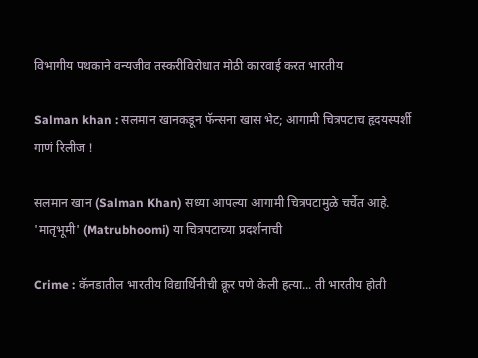विभागीय पथकाने वन्यजीव तस्करीविरोधात मोठी कारवाई करत भारतीय

Salman khan : सलमान खानकडून फॅन्सना खास भेट; आगामी चित्रपटाच हृदयस्पर्शी गाणं रिलीज !

सलमान खान (Salman Khan) सध्या आपल्या आगामी चित्रपटामुळे चर्चेत आहे. 'मातृभूमी' (Matrubhoomi) या चित्रपटाच्या प्रदर्शनाची

Crime : कॅनडातील भारतीय विद्यार्थिनीची क्रूर पणे केली हत्या... ती भारतीय होती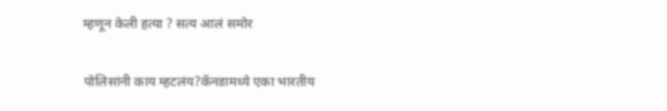म्हणून केली हत्या ? सत्य आलं समोर

पोलिसांनी काय म्हटलंय?कॅनडामध्ये एका भारतीय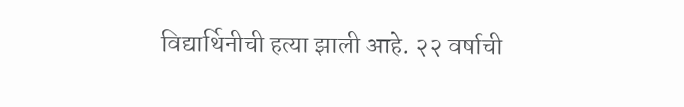विद्यार्थिनीची हत्या झाली आहे. २२ वर्षाची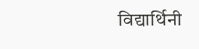विद्यार्थिनी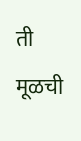ती मूळची